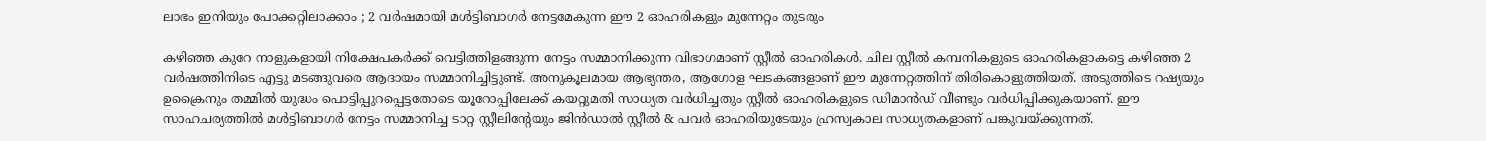ലാഭം ഇനിയും പോക്കറ്റിലാക്കാം ; 2 വര്‍ഷമായി മള്‍ട്ടിബാഗര്‍ നേട്ടമേകുന്ന ഈ 2 ഓഹരികളും മുന്നേറ്റം തുടരും

കഴിഞ്ഞ കുറേ നാളുകളായി നിക്ഷേപകര്‍ക്ക് വെട്ടിത്തിളങ്ങുന്ന നേട്ടം സമ്മാനിക്കുന്ന വിഭാഗമാണ് സ്റ്റീല്‍ ഓഹരികള്‍. ചില സ്റ്റീല്‍ കമ്പനികളുടെ ഓഹരികളാകട്ടെ കഴിഞ്ഞ 2 വര്‍ഷത്തിനിടെ എട്ടു മടങ്ങുവരെ ആദായം സമ്മാനിച്ചിട്ടുണ്ട്. അനുകൂലമായ ആഭ്യന്തര, ആഗോള ഘടകങ്ങളാണ് ഈ മുന്നേറ്റത്തിന് തിരികൊളുത്തിയത്. അടുത്തിടെ റഷ്യയും ഉക്രൈനും തമ്മില്‍ യുദ്ധം പൊട്ടിപ്പുറപ്പെട്ടതോടെ യൂറോപ്പിലേക്ക് കയറ്റുമതി സാധ്യത വര്‍ധിച്ചതും സ്റ്റീല്‍ ഓഹരികളുടെ ഡിമാന്‍ഡ് വീണ്ടും വര്‍ധിപ്പിക്കുകയാണ്. ഈ സാഹചര്യത്തില്‍ മള്‍ട്ടിബാഗര്‍ നേട്ടം സമ്മാനിച്ച ടാറ്റ സ്റ്റീലിന്റേയും ജിന്‍ഡാല്‍ സ്റ്റീല്‍ & പവര്‍ ഓഹരിയുടേയും ഹ്രസ്വകാല സാധ്യതകളാണ് പങ്കുവയ്ക്കുന്നത്.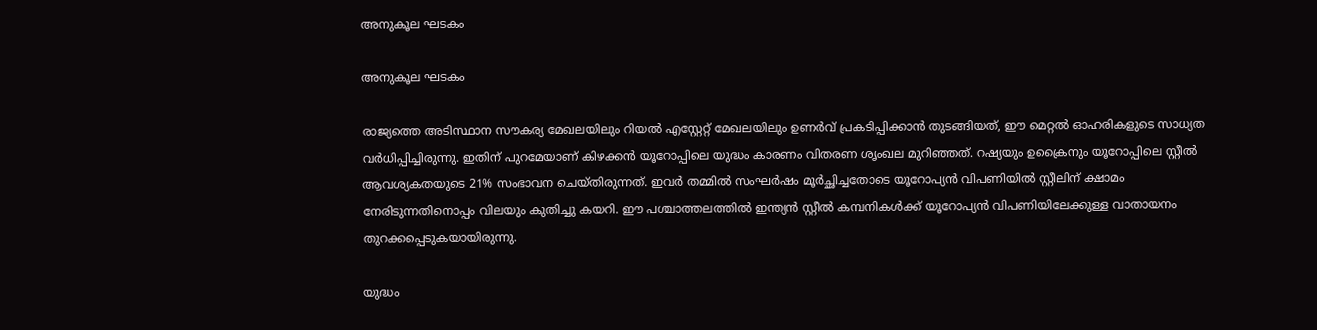അനുകൂല ഘടകം

അനുകൂല ഘടകം

രാജ്യത്തെ അടിസ്ഥാന സൗകര്യ മേഖലയിലും റിയല്‍ എസ്റ്റേറ്റ് മേഖലയിലും ഉണര്‍വ് പ്രകടിപ്പിക്കാന്‍ തുടങ്ങിയത്, ഈ മെറ്റല്‍ ഓഹരികളുടെ സാധ്യത വര്‍ധിപ്പിച്ചിരുന്നു. ഇതിന് പുറമേയാണ് കിഴക്കന്‍ യൂറോപ്പിലെ യുദ്ധം കാരണം വിതരണ ശൃംഖല മുറിഞ്ഞത്. റഷ്യയും ഉക്രൈനും യൂറോപ്പിലെ സ്റ്റീല്‍ ആവശ്യകതയുടെ 21% സംഭാവന ചെയ്തിരുന്നത്. ഇവര്‍ തമ്മില്‍ സംഘര്‍ഷം മൂര്‍ച്ഛിച്ചതോടെ യൂറോപ്യന്‍ വിപണിയില്‍ സ്റ്റീലിന് ക്ഷാമം നേരിടുന്നതിനൊപ്പം വിലയും കുതിച്ചു കയറി. ഈ പശ്ചാത്തലത്തില്‍ ഇന്ത്യന്‍ സ്റ്റീല്‍ കമ്പനികള്‍ക്ക് യൂറോപ്യന്‍ വിപണിയിലേക്കുള്ള വാതായനം തുറക്കപ്പെടുകയായിരുന്നു.

യുദ്ധം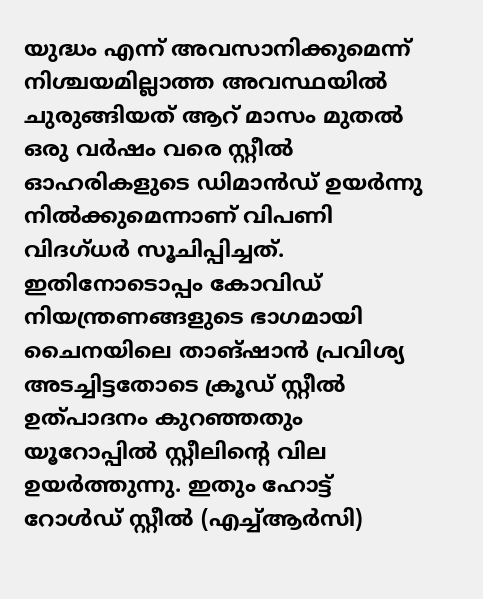യുദ്ധം എന്ന് അവസാനിക്കുമെന്ന് നിശ്ചയമില്ലാത്ത അവസ്ഥയില്‍ ചുരുങ്ങിയത് ആറ് മാസം മുതല്‍ ഒരു വര്‍ഷം വരെ സ്റ്റീല്‍ ഓഹരികളുടെ ഡിമാന്‍ഡ് ഉയര്‍ന്നു നില്‍ക്കുമെന്നാണ് വിപണി വിദഗ്ധര്‍ സൂചിപ്പിച്ചത്. ഇതിനോടൊപ്പം കോവിഡ് നിയന്ത്രണങ്ങളുടെ ഭാഗമായി ചൈനയിലെ താങ്ഷാന്‍ പ്രവിശ്യ അടച്ചിട്ടതോടെ ക്രൂഡ് സ്റ്റീല്‍ ഉത്പാദനം കുറഞ്ഞതും യൂറോപ്പില്‍ സ്റ്റീലിന്റെ വില ഉയര്‍ത്തുന്നു. ഇതും ഹോട്ട് റോള്‍ഡ് സ്റ്റീല്‍ (എച്ച്ആര്‍സി)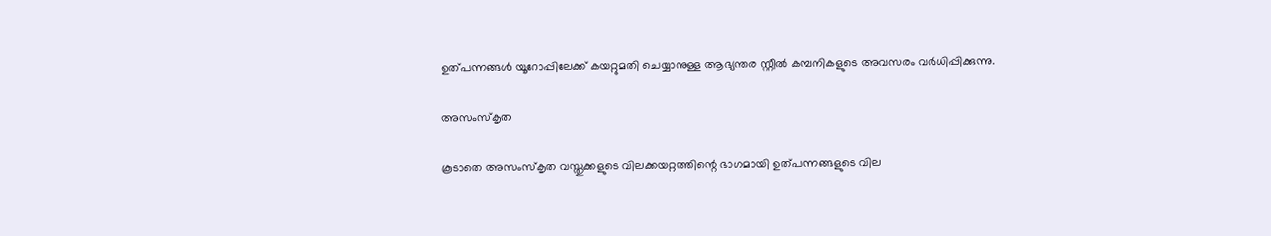ഉത്പന്നങ്ങള്‍ യൂറോപ്പിലേക്ക് കയറ്റുമതി ചെയ്യാനുള്ള ആഭ്യന്തര സ്റ്റീല്‍ കമ്പനികളുടെ അവസരം വര്‍ധിപ്പിക്കുന്നു.

അസംസ്‌കൃത

കൂടാതെ അസംസ്‌കൃത വസ്തുക്കളുടെ വിലക്കയറ്റത്തിന്റെ ഭാഗമായി ഉത്പന്നങ്ങളുടെ വില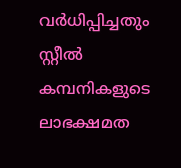വര്‍ധിപ്പിച്ചതും സ്റ്റീല്‍ കമ്പനികളുടെ ലാഭക്ഷമത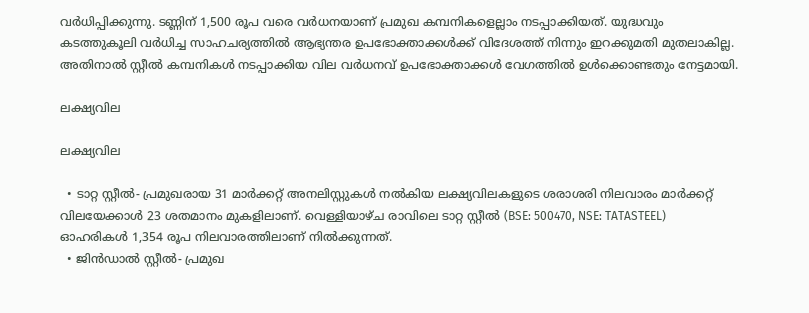വര്‍ധിപ്പിക്കുന്നു. ടണ്ണിന് 1,500 രൂപ വരെ വര്‍ധനയാണ് പ്രമുഖ കമ്പനികളെല്ലാം നടപ്പാക്കിയത്. യുദ്ധവും കടത്തുകൂലി വര്‍ധിച്ച സാഹചര്യത്തില്‍ ആഭ്യന്തര ഉപഭോക്താക്കള്‍ക്ക് വിദേശത്ത് നിന്നും ഇറക്കുമതി മുതലാകില്ല. അതിനാല്‍ സ്റ്റീല്‍ കമ്പനികള്‍ നടപ്പാക്കിയ വില വര്‍ധനവ് ഉപഭോക്താക്കള്‍ വേഗത്തില്‍ ഉള്‍ക്കൊണ്ടതും നേട്ടമായി.

ലക്ഷ്യവില

ലക്ഷ്യവില

  • ടാറ്റ സ്റ്റീല്‍- പ്രമുഖരായ 31 മാര്‍ക്കറ്റ് അനലിസ്റ്റുകള്‍ നല്‍കിയ ലക്ഷ്യവിലകളുടെ ശരാശരി നിലവാരം മാര്‍ക്കറ്റ് വിലയേക്കാള്‍ 23 ശതമാനം മുകളിലാണ്. വെള്ളിയാഴ്ച രാവിലെ ടാറ്റ സ്റ്റീല്‍ (BSE: 500470, NSE: TATASTEEL) ഓഹരികള്‍ 1,354 രൂപ നിലവാരത്തിലാണ് നില്‍ക്കുന്നത്.
  • ജിന്‍ഡാല്‍ സ്റ്റീല്‍- പ്രമുഖ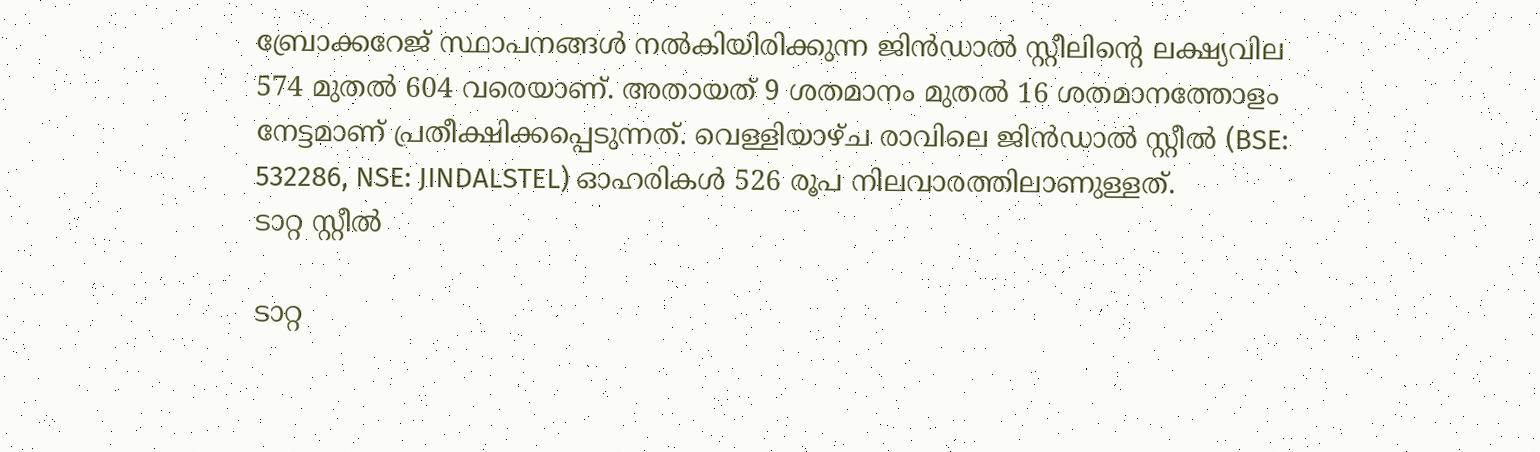ബ്രോക്കറേജ് സ്ഥാപനങ്ങള്‍ നല്‍കിയിരിക്കുന്ന ജിന്‍ഡാല്‍ സ്റ്റീലിന്റെ ലക്ഷ്യവില 574 മുതല്‍ 604 വരെയാണ്. അതായത് 9 ശതമാനം മുതല്‍ 16 ശതമാനത്തോളം നേട്ടമാണ് പ്രതീക്ഷിക്കപ്പെടുന്നത്. വെള്ളിയാഴ്ച രാവിലെ ജിന്‍ഡാല്‍ സ്റ്റീല്‍ (BSE: 532286, NSE: JINDALSTEL) ഓഹരികള്‍ 526 രൂപ നിലവാരത്തിലാണുള്ളത്.
ടാറ്റ സ്റ്റീല്‍

ടാറ്റ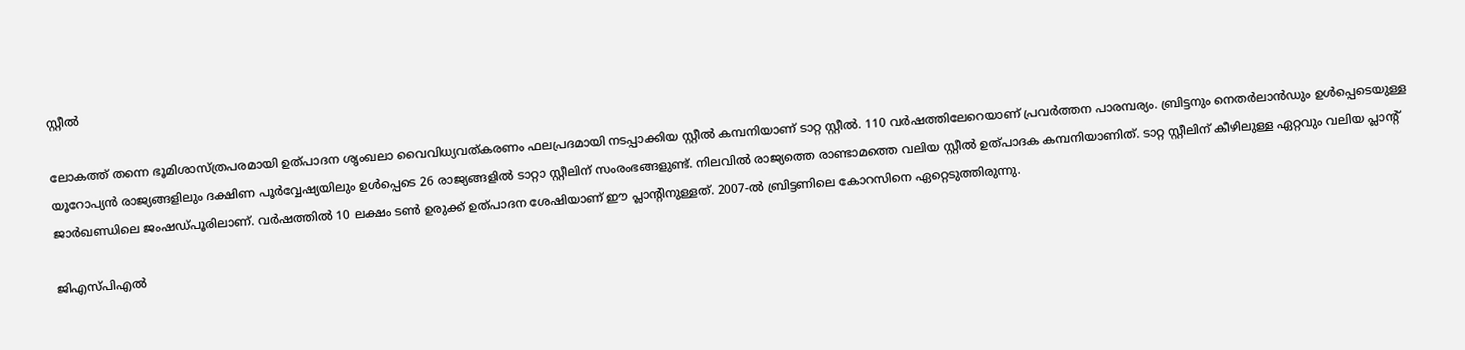സ്റ്റീല്‍

ലോകത്ത് തന്നെ ഭൂമിശാസ്ത്രപരമായി ഉത്പാദന ശൃംഖലാ വൈവിധ്യവത്കരണം ഫലപ്രദമായി നടപ്പാക്കിയ സ്റ്റീല്‍ കമ്പനിയാണ് ടാറ്റ സ്റ്റീല്‍. 110 വര്‍ഷത്തിലേറെയാണ് പ്രവര്‍ത്തന പാരമ്പര്യം. ബ്രിട്ടനും നെതര്‍ലാന്‍ഡും ഉള്‍പ്പെടെയുള്ള യൂറോപ്യന്‍ രാജ്യങ്ങളിലും ദക്ഷിണ പൂര്‍വ്വേഷ്യയിലും ഉള്‍പ്പെടെ 26 രാജ്യങ്ങളില്‍ ടാറ്റാ സ്റ്റീലിന് സംരംഭങ്ങളുണ്ട്. നിലവില്‍ രാജ്യത്തെ രാണ്ടാമത്തെ വലിയ സ്റ്റീല്‍ ഉത്പാദക കമ്പനിയാണിത്. ടാറ്റ സ്റ്റീലിന് കീഴിലുള്ള ഏറ്റവും വലിയ പ്ലാന്റ് ജാര്‍ഖണ്ഡിലെ ജംഷഡ്പൂരിലാണ്. വര്‍ഷത്തില്‍ 10 ലക്ഷം ടണ്‍ ഉരുക്ക് ഉത്പാദന ശേഷിയാണ് ഈ പ്ലാന്റിനുള്ളത്. 2007-ല്‍ ബ്രിട്ടണിലെ കോറസിനെ ഏറ്റെടുത്തിരുന്നു.

ജിഎസ്പിഎല്‍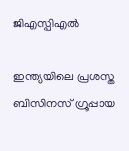ജിഎസ്പിഎല്‍

ഇന്ത്യയിലെ പ്രശസ്ത ബിസിനസ് ഗ്രൂപ്പായ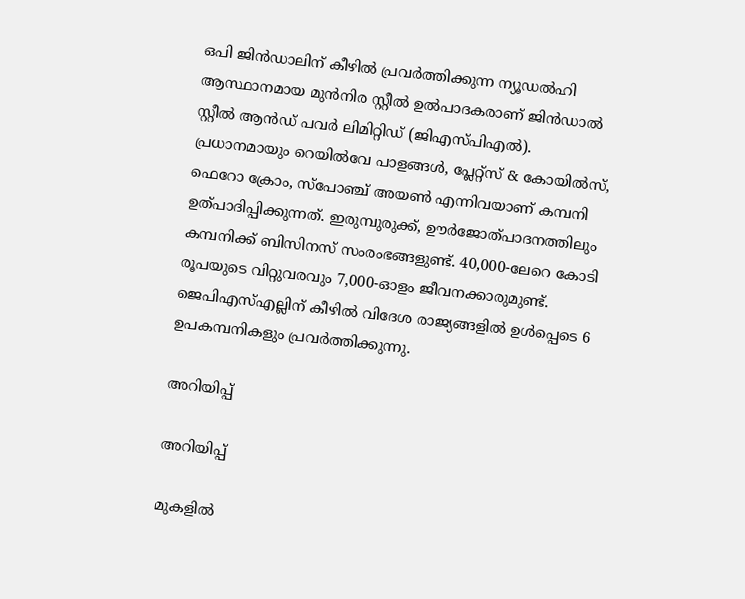ഒപി ജിന്‍ഡാലിന് കീഴില്‍ പ്രവര്‍ത്തിക്കുന്ന ന്യൂഡല്‍ഹി ആസ്ഥാനമായ മുന്‍നിര സ്റ്റീല്‍ ഉല്‍പാദകരാണ് ജിന്‍ഡാല്‍ സ്റ്റീല്‍ ആന്‍ഡ് പവര്‍ ലിമിറ്റിഡ് (ജിഎസ്പിഎല്‍). പ്രധാനമായും റെയില്‍വേ പാളങ്ങള്‍, പ്ലേറ്റ്സ് & കോയില്‍സ്, ഫെറോ ക്രോം, സ്പോഞ്ച് അയണ്‍ എന്നിവയാണ് കമ്പനി ഉത്പാദിപ്പിക്കുന്നത്. ഇരുമ്പുരുക്ക്, ഊര്‍ജോത്പാദനത്തിലും കമ്പനിക്ക് ബിസിനസ് സംരംഭങ്ങളുണ്ട്. 40,000-ലേറെ കോടി രൂപയുടെ വിറ്റുവരവും 7,000-ഓളം ജീവനക്കാരുമുണ്ട്. ജെപിഎസ്എല്ലിന് കീഴില്‍ വിദേശ രാജ്യങ്ങളില്‍ ഉള്‍പ്പെടെ 6 ഉപകമ്പനികളും പ്രവര്‍ത്തിക്കുന്നു.

അറിയിപ്പ്

അറിയിപ്പ്

മുകളില്‍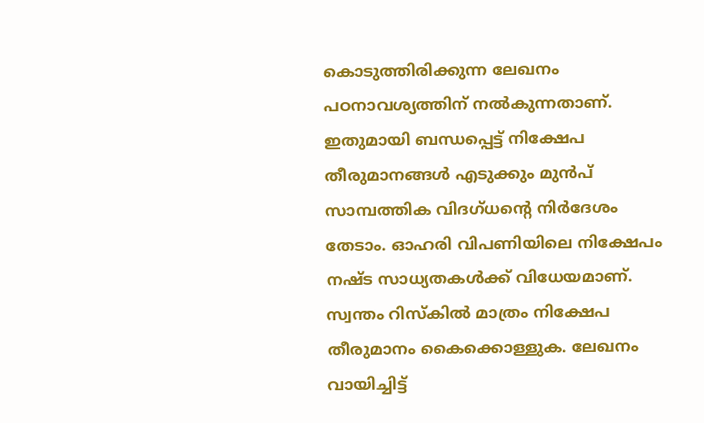കൊടുത്തിരിക്കുന്ന ലേഖനം പഠനാവശ്യത്തിന് നല്‍കുന്നതാണ്. ഇതുമായി ബന്ധപ്പെട്ട് നിക്ഷേപ തീരുമാനങ്ങള്‍ എടുക്കും മുന്‍പ് സാമ്പത്തിക വിദഗ്ധന്റെ നിര്‍ദേശം തേടാം. ഓഹരി വിപണിയിലെ നിക്ഷേപം നഷ്ട സാധ്യതകള്‍ക്ക് വിധേയമാണ്. സ്വന്തം റിസ്‌കില്‍ മാത്രം നിക്ഷേപ തീരുമാനം കൈക്കൊള്ളുക. ലേഖനം വായിച്ചിട്ട്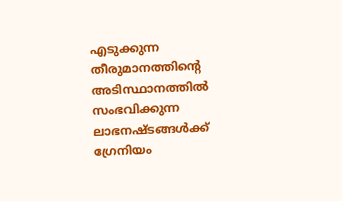എടുക്കുന്ന തീരുമാനത്തിന്റെ അടിസ്ഥാനത്തില്‍ സംഭവിക്കുന്ന ലാഭനഷ്ടങ്ങള്‍ക്ക് ഗ്രേനിയം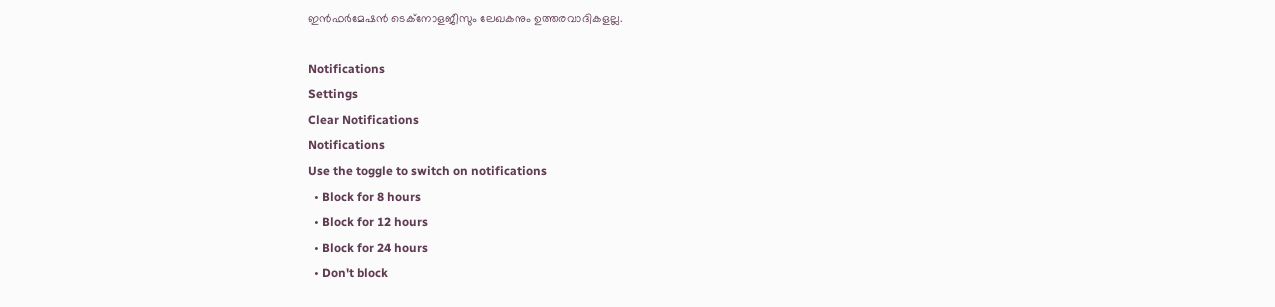ഇന്‍ഫര്‍മേഷന്‍ ടെക്‌നോളജീസും ലേഖകനും ഉത്തരവാദികളല്ല.

Notifications
Settings
Clear Notifications
Notifications
Use the toggle to switch on notifications
  • Block for 8 hours
  • Block for 12 hours
  • Block for 24 hours
  • Don't block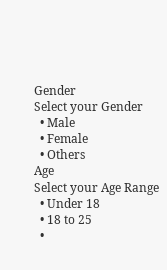Gender
Select your Gender
  • Male
  • Female
  • Others
Age
Select your Age Range
  • Under 18
  • 18 to 25
  •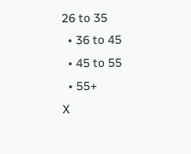26 to 35
  • 36 to 45
  • 45 to 55
  • 55+
X